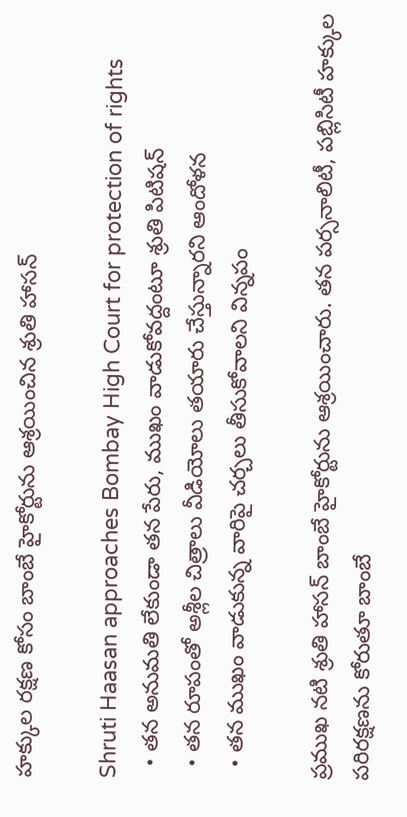హక్కుల రక్షణ కోసం బాంబే హైకోర్టును ఆశ్రయించిన శ్రుతి హాసన్

Shruti Haasan approaches Bombay High Court for protection of rights
  • తన అనుమతి లేకుండా తన పేరు, ముఖం వాడుకోవద్దంటూ శ్రుతి పిటిషన్
  • తన రూపంతో అశ్లీల చిత్రాలు వీడియోలు తయారు చేస్తున్నారని ఆందోళన
  • తన ముఖం వాడుకున్న వారిపై చర్చలు తీసుకోవాలని విన్నపం

ప్రముఖ నటి శ్రుతి హాసన్ బాంబే హైకోర్టును ఆశ్రయించారు. తన పర్సనాలిటీ, పబ్లిసిటీ హక్కుల పరిరక్షణను కోరుతూ బాంబే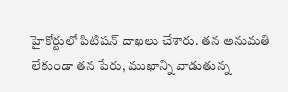హైకోర్టులో పిటిషన్ దాఖలు చేశారు. తన అనుమతి లేకుండా తన పేరు, ముఖాన్ని వాడుతున్న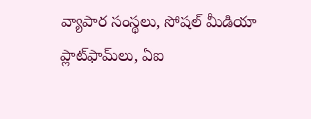వ్యాపార సంస్థలు, సోషల్ మీడియా ప్లాట్‌ఫామ్‌లు, ఏఐ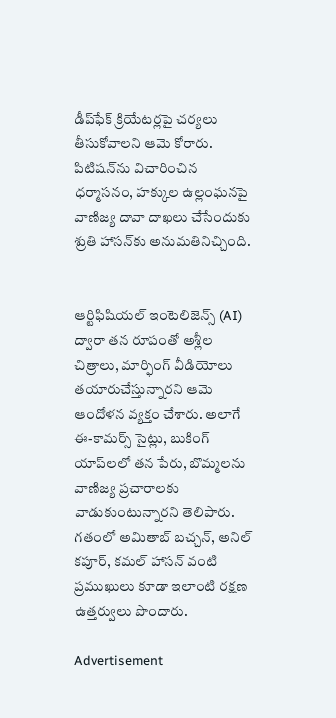డీప్‌ఫేక్ క్రియేటర్లపై చర్యలు తీసుకోవాలని ఆమె కోరారు. పిటిషన్‌ను విచారించిన ధర్మాసనం, హక్కుల ఉల్లంఘనపై వాణిజ్య దావా దాఖలు చేసేందుకు శ్రుతి హాసన్‌కు అనుమతినిచ్చింది.


ఆర్టిఫిషియల్ ఇంటెలిజెన్స్ (AI) ద్వారా తన రూపంతో అశ్లీల చిత్రాలు, మార్ఫింగ్ వీడియోలు తయారుచేస్తున్నారని ఆమె ఆందోళన వ్యక్తం చేశారు. అలాగే ఈ-కామర్స్ సైట్లు, బుకింగ్ యాప్‌లలో తన పేరు, బొమ్మలను వాణిజ్య ప్రచారాలకు వాడుకుంటున్నారని తెలిపారు. గతంలో అమితాబ్ బచ్చన్, అనిల్ కపూర్, కమల్ హాసన్ వంటి ప్రముఖులు కూడా ఇలాంటి రక్షణ ఉత్తర్వులు పొందారు.

Advertisement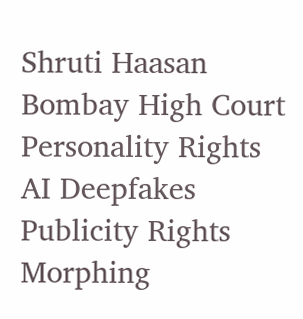Shruti Haasan
Bombay High Court
Personality Rights
AI Deepfakes
Publicity Rights
Morphing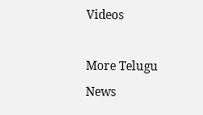Videos

More Telugu News